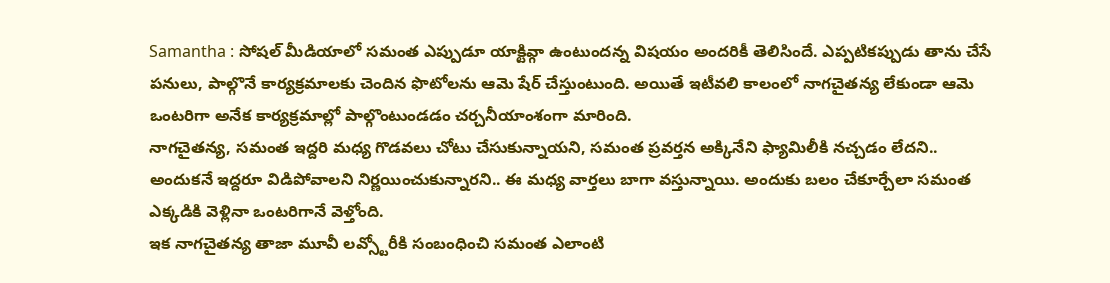Samantha : సోషల్ మీడియాలో సమంత ఎప్పుడూ యాక్టివ్గా ఉంటుందన్న విషయం అందరికీ తెలిసిందే. ఎప్పటికప్పుడు తాను చేసే పనులు, పాల్గొనే కార్యక్రమాలకు చెందిన ఫొటోలను ఆమె షేర్ చేస్తుంటుంది. అయితే ఇటీవలి కాలంలో నాగచైతన్య లేకుండా ఆమె ఒంటరిగా అనేక కార్యక్రమాల్లో పాల్గొంటుండడం చర్చనీయాంశంగా మారింది.
నాగచైతన్య, సమంత ఇద్దరి మధ్య గొడవలు చోటు చేసుకున్నాయని, సమంత ప్రవర్తన అక్కినేని ఫ్యామిలీకి నచ్చడం లేదని.. అందుకనే ఇద్దరూ విడిపోవాలని నిర్ణయించుకున్నారని.. ఈ మధ్య వార్తలు బాగా వస్తున్నాయి. అందుకు బలం చేకూర్చేలా సమంత ఎక్కడికి వెళ్లినా ఒంటరిగానే వెళ్తోంది.
ఇక నాగచైతన్య తాజా మూవీ లవ్స్టోరీకి సంబంధించి సమంత ఎలాంటి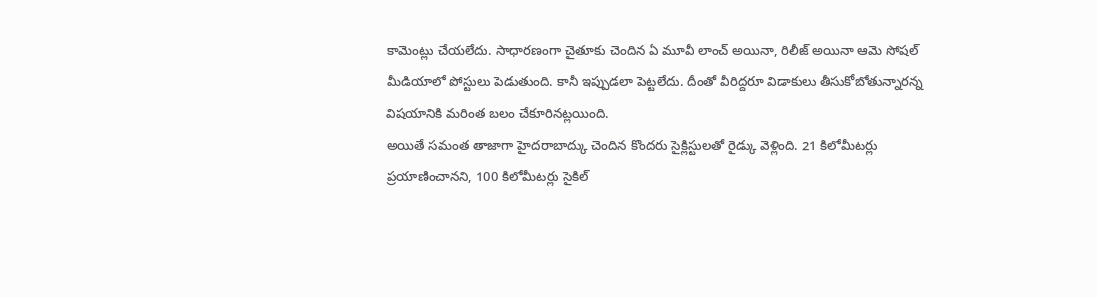కామెంట్లు చేయలేదు. సాధారణంగా చైతూకు చెందిన ఏ మూవీ లాంచ్ అయినా, రిలీజ్ అయినా ఆమె సోషల్ మీడియాలో పోస్టులు పెడుతుంది. కానీ ఇప్పుడలా పెట్టలేదు. దీంతో వీరిద్దరూ విడాకులు తీసుకోబోతున్నారన్న విషయానికి మరింత బలం చేకూరినట్లయింది.
అయితే సమంత తాజాగా హైదరాబాద్కు చెందిన కొందరు సైక్లిస్టులతో రైడ్కు వెళ్లింది. 21 కిలోమీటర్లు ప్రయాణించానని, 100 కిలోమీటర్లు సైకిల్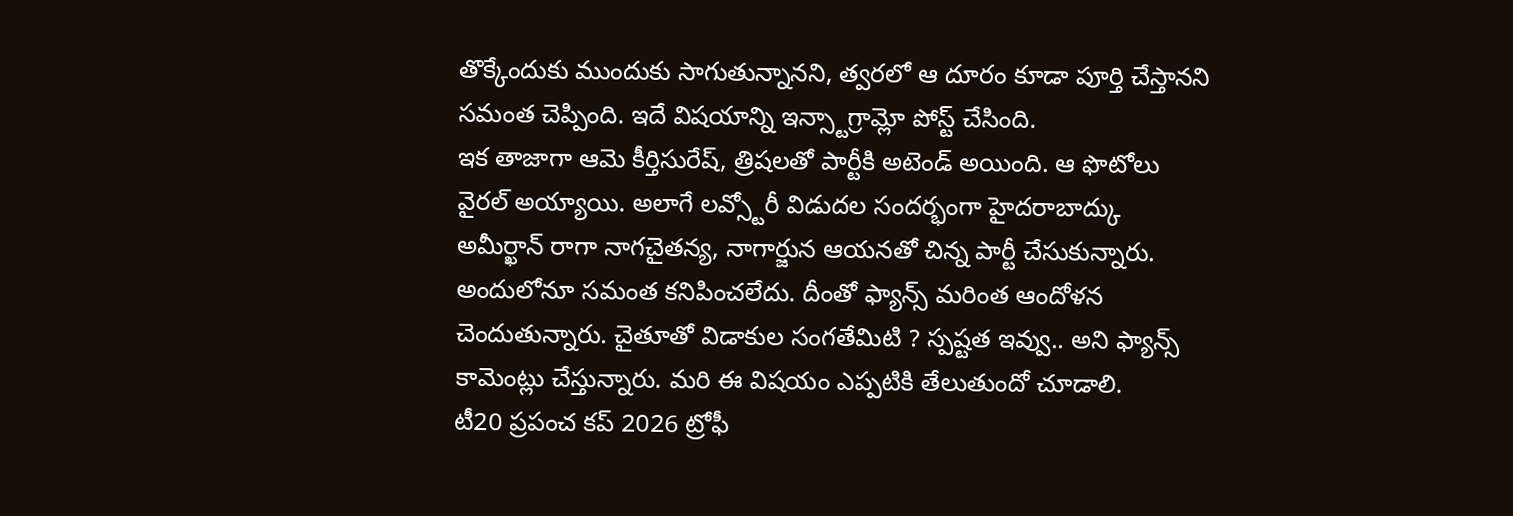తొక్కేందుకు ముందుకు సాగుతున్నానని, త్వరలో ఆ దూరం కూడా పూర్తి చేస్తానని సమంత చెప్పింది. ఇదే విషయాన్ని ఇన్స్టాగ్రామ్లో పోస్ట్ చేసింది.
ఇక తాజాగా ఆమె కీర్తిసురేష్, త్రిషలతో పార్టీకి అటెండ్ అయింది. ఆ ఫొటోలు వైరల్ అయ్యాయి. అలాగే లవ్స్టోరీ విడుదల సందర్భంగా హైదరాబాద్కు అమీర్ఖాన్ రాగా నాగచైతన్య, నాగార్జున ఆయనతో చిన్న పార్టీ చేసుకున్నారు. అందులోనూ సమంత కనిపించలేదు. దీంతో ఫ్యాన్స్ మరింత ఆందోళన చెందుతున్నారు. చైతూతో విడాకుల సంగతేమిటి ? స్పష్టత ఇవ్వు.. అని ఫ్యాన్స్ కామెంట్లు చేస్తున్నారు. మరి ఈ విషయం ఎప్పటికి తేలుతుందో చూడాలి.
టీ20 ప్రపంచ కప్ 2026 ట్రోఫీ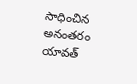సాధించిన అనంతరం యావత్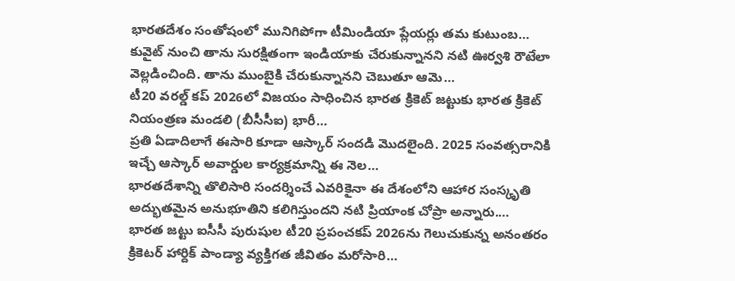భారతదేశం సంతోషంలో మునిగిపోగా టీమిండియా ప్లేయర్లు తమ కుటుంబ…
కువైట్ నుంచి తాను సురక్షితంగా ఇండియాకు చేరుకున్నానని నటి ఊర్వశి రౌటేలా వెల్లడించింది. తాను ముంబైకి చేరుకున్నానని చెబుతూ ఆమె…
టీ20 వరల్డ్ కప్ 2026లో విజయం సాధించిన భారత క్రికెట్ జట్టుకు భారత క్రికెట్ నియంత్రణ మండలి (బీసీసీఐ) భారీ…
ప్రతి ఏడాదిలాగే ఈసారి కూడా ఆస్కార్ సందడి మొదలైంది. 2025 సంవత్సరానికి ఇచ్చే ఆస్కార్ అవార్డుల కార్యక్రమాన్ని ఈ నెల…
భారతదేశాన్ని తొలిసారి సందర్శించే ఎవరికైనా ఈ దేశంలోని ఆహార సంస్కృతి అద్భుతమైన అనుభూతిని కలిగిస్తుందని నటి ప్రియాంక చోప్రా అన్నారు.…
భారత జట్టు ఐసీసీ పురుషుల టీ20 ప్రపంచకప్ 2026ను గెలుచుకున్న అనంతరం క్రికెటర్ హార్దిక్ పాండ్యా వ్యక్తిగత జీవితం మరోసారి…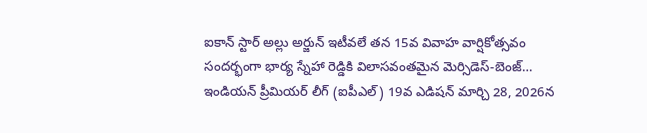ఐకాన్ స్టార్ అల్లు అర్జున్ ఇటీవలే తన 15వ వివాహ వార్షికోత్సవం సందర్భంగా భార్య స్నేహా రెడ్డికి విలాసవంతమైన మెర్సిడెస్-బెంజ్…
ఇండియన్ ప్రీమియర్ లీగ్ (ఐపీఎల్) 19వ ఎడిషన్ మార్చి 28, 2026న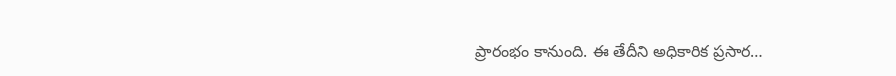ప్రారంభం కానుంది. ఈ తేదీని అధికారిక ప్రసార…